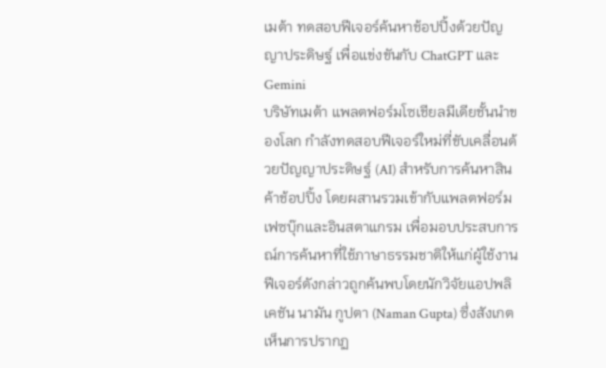เมต้า ทดสอบฟีเจอร์ค้นหาช้อปปิ้งด้วยปัญญาประดิษฐ์ เพื่อแข่งขันกับ ChatGPT และ Gemini
บริษัทเมต้า แพลตฟอร์มโซเชียลมีเดียชั้นนำของโลก กำลังทดสอบฟีเจอร์ใหม่ที่ขับเคลื่อนด้วยปัญญาประดิษฐ์ (AI) สำหรับการค้นหาสินค้าช้อปปิ้ง โดยผสานรวมเข้ากับแพลตฟอร์มเฟซบุ๊กและอินสตาแกรม เพื่อมอบประสบการณ์การค้นหาที่ใช้ภาษาธรรมชาติให้แก่ผู้ใช้งาน ฟีเจอร์ดังกล่าวถูกค้นพบโดยนักวิจัยแอปพลิเคชัน นามัน กูปตา (Naman Gupta) ซึ่งสังเกตเห็นการปรากฏ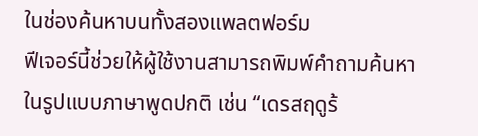ในช่องค้นหาบนทั้งสองแพลตฟอร์ม
ฟีเจอร์นี้ช่วยให้ผู้ใช้งานสามารถพิมพ์คำถามค้นหาในรูปแบบภาษาพูดปกติ เช่น “เดรสฤดูร้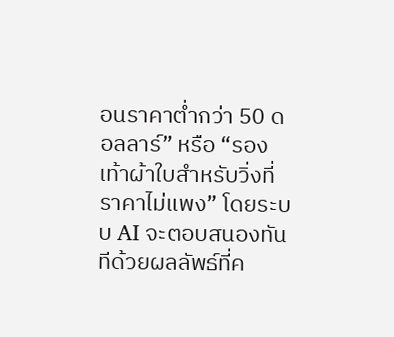อนราคาต่ำกว่า 50 ดอลลาร์” หรือ “รองเท้าผ้าใบสำหรับวิ่งที่ราคาไม่แพง” โดยระบบ AI จะตอบสนองทันทีด้วยผลลัพธ์ที่ค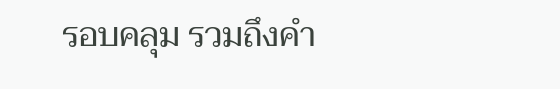รอบคลุม รวมถึงคำ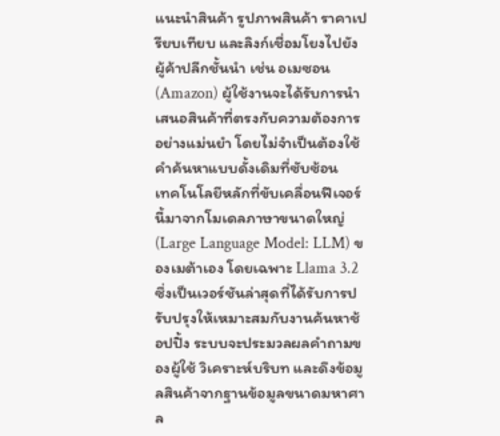แนะนำสินค้า รูปภาพสินค้า ราคาเปรียบเทียบ และลิงก์เชื่อมโยงไปยังผู้ค้าปลีกชั้นนำ เช่น อเมซอน (Amazon) ผู้ใช้งานจะได้รับการนำเสนอสินค้าที่ตรงกับความต้องการอย่างแม่นยำ โดยไม่จำเป็นต้องใช้คำค้นหาแบบดั้งเดิมที่ซับซ้อน
เทคโนโลยีหลักที่ขับเคลื่อนฟีเจอร์นี้มาจากโมเดลภาษาขนาดใหญ่ (Large Language Model: LLM) ของเมต้าเอง โดยเฉพาะ Llama 3.2 ซึ่งเป็นเวอร์ชันล่าสุดที่ได้รับการปรับปรุงให้เหมาะสมกับงานค้นหาช้อปปิ้ง ระบบจะประมวลผลคำถามของผู้ใช้ วิเคราะห์บริบท และดึงข้อมูลสินค้าจากฐานข้อมูลขนาดมหาศาล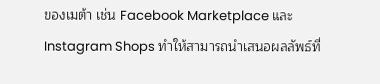ของเมต้า เช่น Facebook Marketplace และ Instagram Shops ทำให้สามารถนำเสนอผลลัพธ์ที่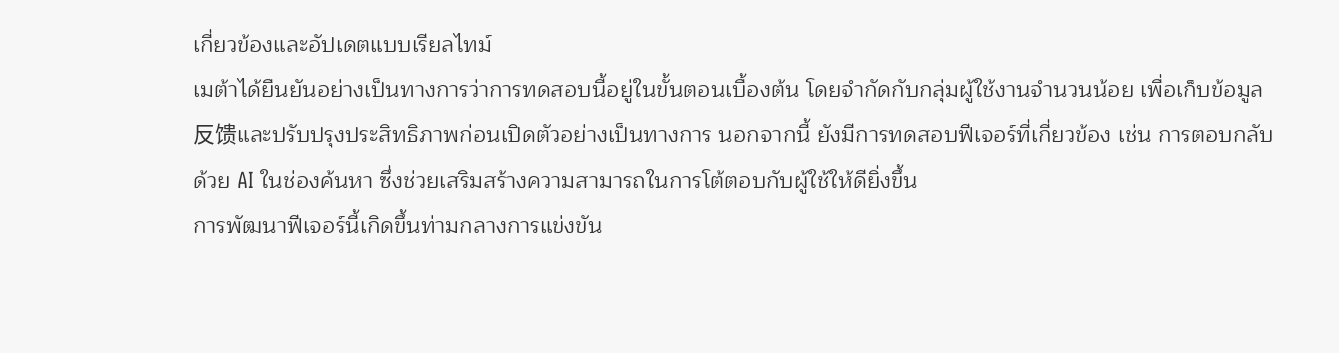เกี่ยวข้องและอัปเดตแบบเรียลไทม์
เมต้าได้ยืนยันอย่างเป็นทางการว่าการทดสอบนี้อยู่ในขั้นตอนเบื้องต้น โดยจำกัดกับกลุ่มผู้ใช้งานจำนวนน้อย เพื่อเก็บข้อมูล反馈และปรับปรุงประสิทธิภาพก่อนเปิดตัวอย่างเป็นทางการ นอกจากนี้ ยังมีการทดสอบฟีเจอร์ที่เกี่ยวข้อง เช่น การตอบกลับด้วย AI ในช่องค้นหา ซึ่งช่วยเสริมสร้างความสามารถในการโต้ตอบกับผู้ใช้ให้ดียิ่งขึ้น
การพัฒนาฟีเจอร์นี้เกิดขึ้นท่ามกลางการแข่งขัน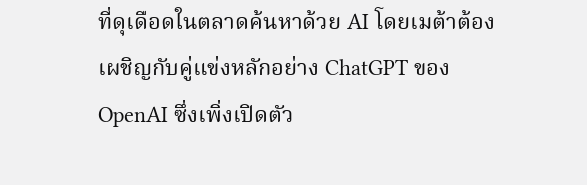ที่ดุเดือดในตลาดค้นหาด้วย AI โดยเมต้าต้องเผชิญกับคู่แข่งหลักอย่าง ChatGPT ของ OpenAI ซึ่งเพิ่งเปิดตัว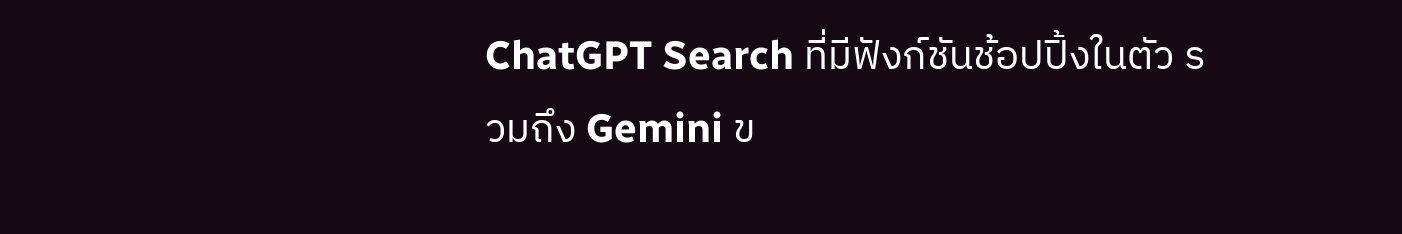ChatGPT Search ที่มีฟังก์ชันช้อปปิ้งในตัว รวมถึง Gemini ข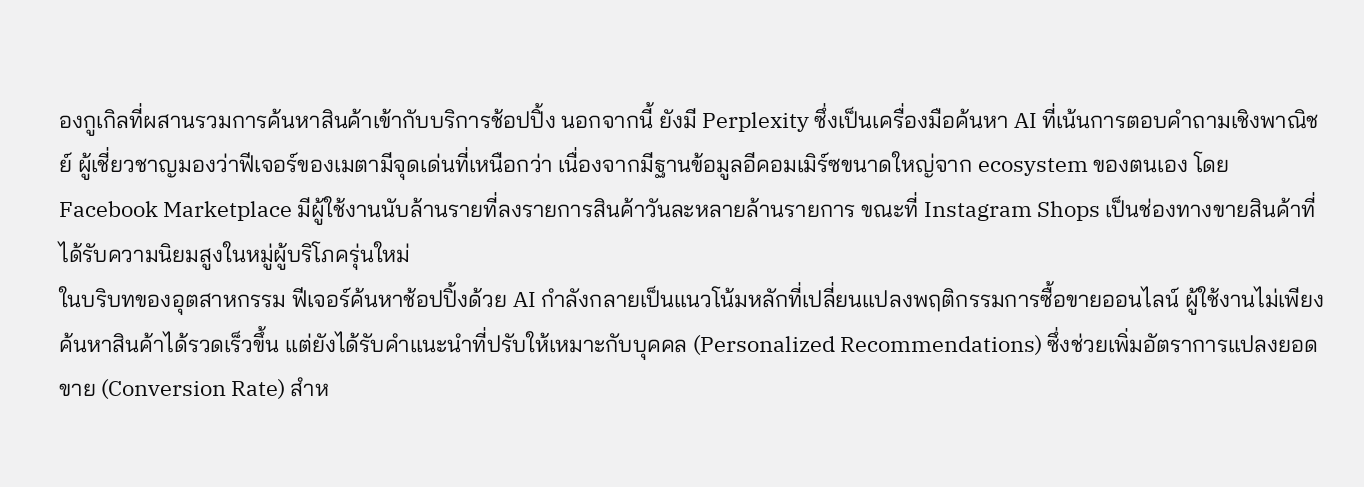องกูเกิลที่ผสานรวมการค้นหาสินค้าเข้ากับบริการช้อปปิ้ง นอกจากนี้ ยังมี Perplexity ซึ่งเป็นเครื่องมือค้นหา AI ที่เน้นการตอบคำถามเชิงพาณิชย์ ผู้เชี่ยวชาญมองว่าฟีเจอร์ของเมตามีจุดเด่นที่เหนือกว่า เนื่องจากมีฐานข้อมูลอีคอมเมิร์ซขนาดใหญ่จาก ecosystem ของตนเอง โดย Facebook Marketplace มีผู้ใช้งานนับล้านรายที่ลงรายการสินค้าวันละหลายล้านรายการ ขณะที่ Instagram Shops เป็นช่องทางขายสินค้าที่ได้รับความนิยมสูงในหมู่ผู้บริโภครุ่นใหม่
ในบริบทของอุตสาหกรรม ฟีเจอร์ค้นหาช้อปปิ้งด้วย AI กำลังกลายเป็นแนวโน้มหลักที่เปลี่ยนแปลงพฤติกรรมการซื้อขายออนไลน์ ผู้ใช้งานไม่เพียงค้นหาสินค้าได้รวดเร็วขึ้น แต่ยังได้รับคำแนะนำที่ปรับให้เหมาะกับบุคคล (Personalized Recommendations) ซึ่งช่วยเพิ่มอัตราการแปลงยอดขาย (Conversion Rate) สำห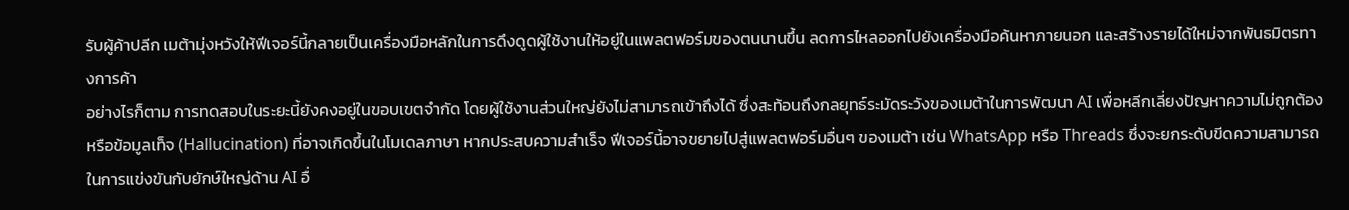รับผู้ค้าปลีก เมต้ามุ่งหวังให้ฟีเจอร์นี้กลายเป็นเครื่องมือหลักในการดึงดูดผู้ใช้งานให้อยู่ในแพลตฟอร์มของตนนานขึ้น ลดการไหลออกไปยังเครื่องมือค้นหาภายนอก และสร้างรายได้ใหม่จากพันธมิตรทางการค้า
อย่างไรก็ตาม การทดสอบในระยะนี้ยังคงอยู่ในขอบเขตจำกัด โดยผู้ใช้งานส่วนใหญ่ยังไม่สามารถเข้าถึงได้ ซึ่งสะท้อนถึงกลยุทธ์ระมัดระวังของเมต้าในการพัฒนา AI เพื่อหลีกเลี่ยงปัญหาความไม่ถูกต้องหรือข้อมูลเท็จ (Hallucination) ที่อาจเกิดขึ้นในโมเดลภาษา หากประสบความสำเร็จ ฟีเจอร์นี้อาจขยายไปสู่แพลตฟอร์มอื่นๆ ของเมต้า เช่น WhatsApp หรือ Threads ซึ่งจะยกระดับขีดความสามารถในการแข่งขันกับยักษ์ใหญ่ด้าน AI อื่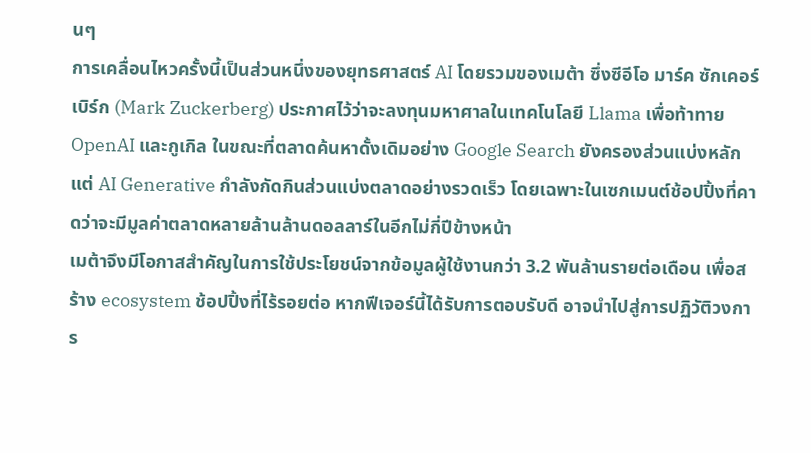นๆ
การเคลื่อนไหวครั้งนี้เป็นส่วนหนึ่งของยุทธศาสตร์ AI โดยรวมของเมต้า ซึ่งซีอีโอ มาร์ค ซักเคอร์เบิร์ก (Mark Zuckerberg) ประกาศไว้ว่าจะลงทุนมหาศาลในเทคโนโลยี Llama เพื่อท้าทาย OpenAI และกูเกิล ในขณะที่ตลาดค้นหาดั้งเดิมอย่าง Google Search ยังครองส่วนแบ่งหลัก แต่ AI Generative กำลังกัดกินส่วนแบ่งตลาดอย่างรวดเร็ว โดยเฉพาะในเซกเมนต์ช้อปปิ้งที่คาดว่าจะมีมูลค่าตลาดหลายล้านล้านดอลลาร์ในอีกไม่กี่ปีข้างหน้า
เมต้าจึงมีโอกาสสำคัญในการใช้ประโยชน์จากข้อมูลผู้ใช้งานกว่า 3.2 พันล้านรายต่อเดือน เพื่อสร้าง ecosystem ช้อปปิ้งที่ไร้รอยต่อ หากฟีเจอร์นี้ได้รับการตอบรับดี อาจนำไปสู่การปฏิวัติวงการ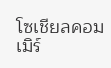โซเชียลคอมเมิร์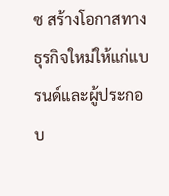ซ สร้างโอกาสทางธุรกิจใหม่ให้แก่แบรนด์และผู้ประกอบ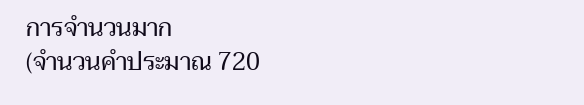การจำนวนมาก
(จำนวนคำประมาณ 720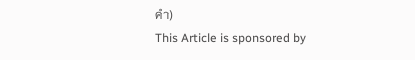คำ)
This Article is sponsored by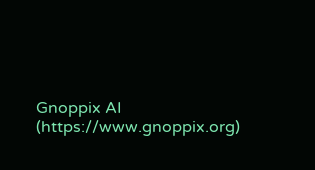Gnoppix AI (https://www.gnoppix.org)